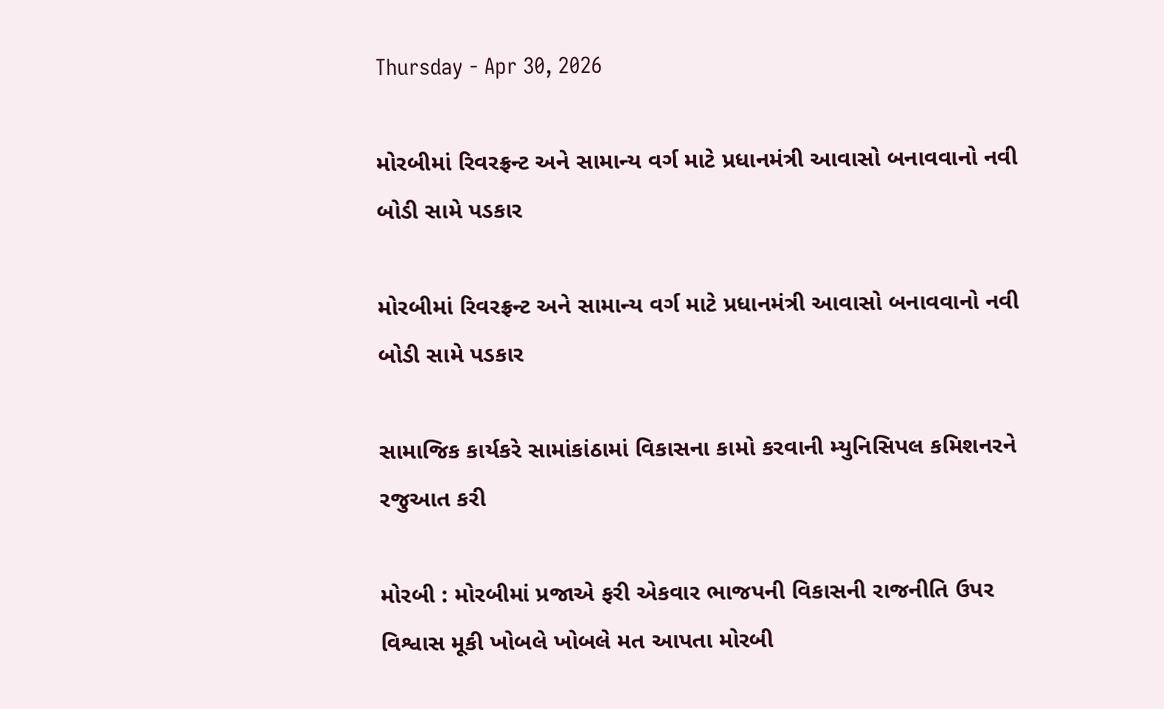Thursday - Apr 30, 2026

મોરબીમાં રિવરફ્રન્ટ અને સામાન્ય વર્ગ માટે પ્રધાનમંત્રી આવાસો બનાવવાનો નવી બોડી સામે પડકાર

મોરબીમાં રિવરફ્રન્ટ અને સામાન્ય વર્ગ માટે પ્રધાનમંત્રી આવાસો બનાવવાનો નવી બોડી સામે પડકાર

સામાજિક કાર્યકરે સામાંકાંઠામાં વિકાસના કામો કરવાની મ્યુનિસિપલ કમિશનરને રજુઆત કરી

મોરબી : મોરબીમાં પ્રજાએ ફરી એકવાર ભાજપની વિકાસની રાજનીતિ ઉપર વિશ્વાસ મૂકી ખોબલે ખોબલે મત આપતા મોરબી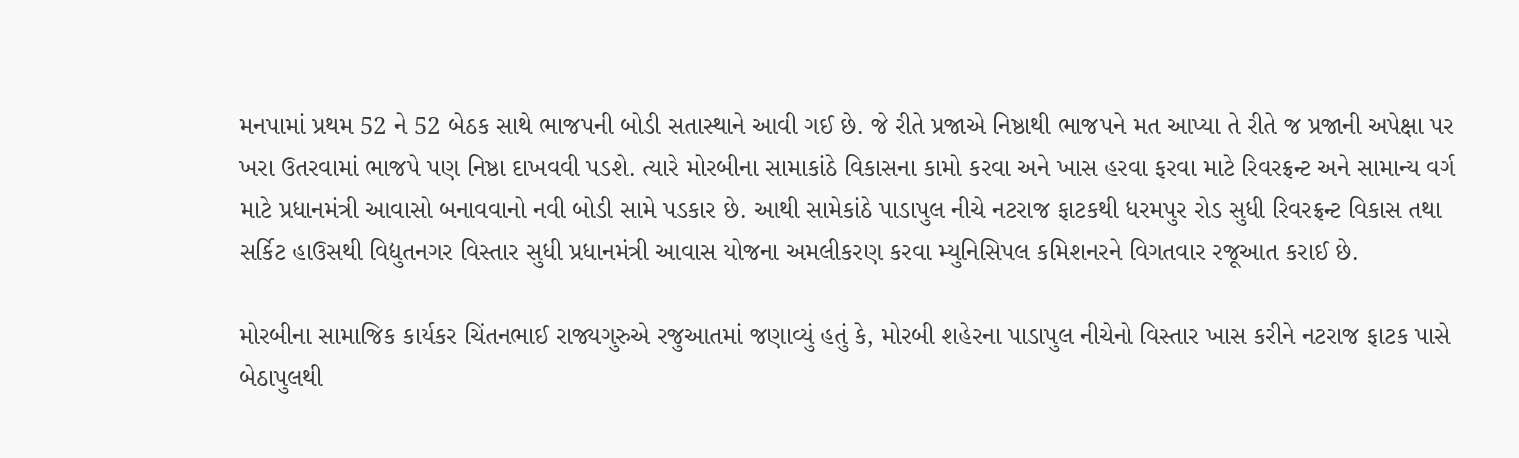મનપામાં પ્રથમ 52 ને 52 બેઠક સાથે ભાજપની બોડી સતાસ્થાને આવી ગઈ છે. જે રીતે પ્રજાએ નિષ્ઠાથી ભાજપને મત આપ્યા તે રીતે જ પ્રજાની અપેક્ષા પર ખરા ઉતરવામાં ભાજપે પણ નિષ્ઠા દાખવવી પડશે. ત્યારે મોરબીના સામાકાંઠે વિકાસના કામો કરવા અને ખાસ હરવા ફરવા માટે રિવરફ્રન્ટ અને સામાન્ય વર્ગ માટે પ્રધાનમંત્રી આવાસો બનાવવાનો નવી બોડી સામે પડકાર છે. આથી સામેકાંઠે પાડાપુલ નીચે નટરાજ ફાટકથી ધરમપુર રોડ સુધી રિવરફ્રન્ટ વિકાસ તથા સર્કિટ હાઉસથી વિદ્યુતનગર વિસ્તાર સુધી પ્રધાનમંત્રી આવાસ યોજના અમલીકરણ કરવા મ્યુનિસિપલ કમિશનરને વિગતવાર રજૂઆત કરાઈ છે.

મોરબીના સામાજિક કાર્યકર ચિંતનભાઈ રાજ્યગુરુએ રજુઆતમાં જણાવ્યું હતું કે, મોરબી શહેરના પાડાપુલ નીચેનો વિસ્તાર ખાસ કરીને નટરાજ ફાટક પાસે બેઠાપુલથી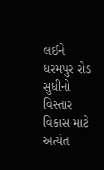લઈને ધરમપુર રોડ સુધીનો વિસ્તાર વિકાસ માટે અત્યંત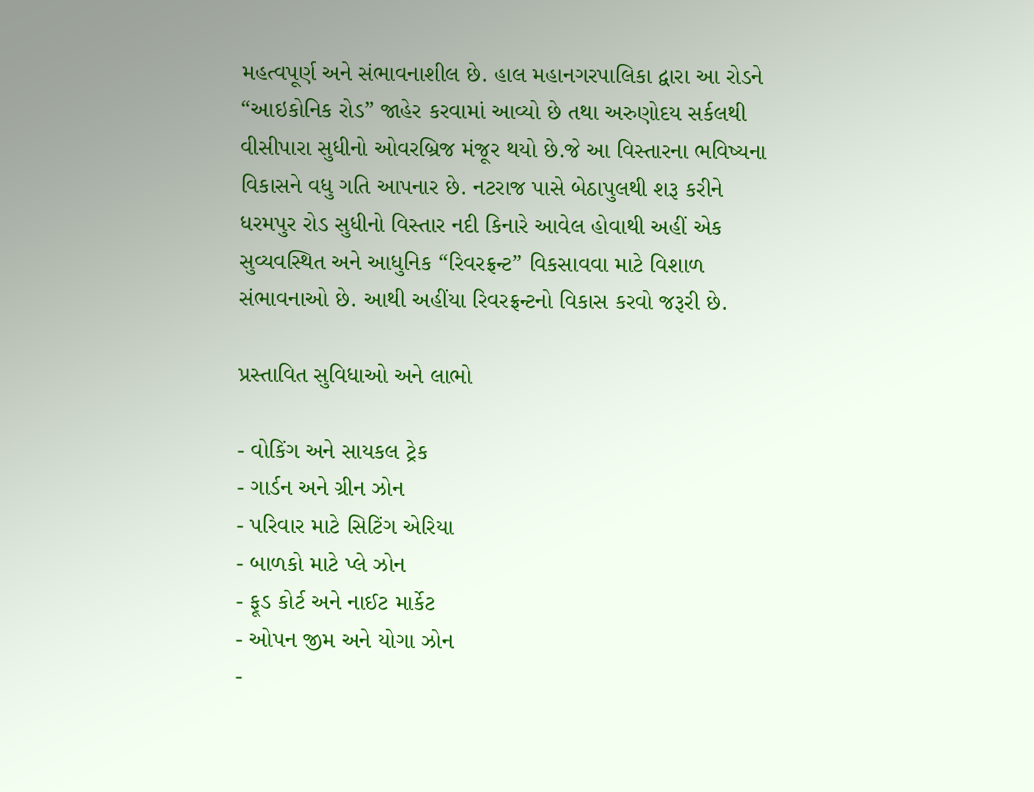મહત્વપૂર્ણ અને સંભાવનાશીલ છે. હાલ મહાનગરપાલિકા દ્વારા આ રોડને “આઇકોનિક રોડ” જાહેર કરવામાં આવ્યો છે તથા અરુણોદય સર્કલથી વીસીપારા સુધીનો ઓવરબ્રિજ મંજૂર થયો છે.જે આ વિસ્તારના ભવિષ્યના વિકાસને વધુ ગતિ આપનાર છે. નટરાજ પાસે બેઠાપુલથી શરૂ કરીને ધરમપુર રોડ સુધીનો વિસ્તાર નદી કિનારે આવેલ હોવાથી અહીં એક સુવ્યવસ્થિત અને આધુનિક “રિવરફ્રન્ટ” વિકસાવવા માટે વિશાળ સંભાવનાઓ છે. આથી અહીંયા રિવરફ્રન્ટનો વિકાસ કરવો જરૂરી છે.

પ્રસ્તાવિત સુવિધાઓ અને લાભો

- વોકિંગ અને સાયકલ ટ્રેક
- ગાર્ડન અને ગ્રીન ઝોન
- પરિવાર માટે સિટિંગ એરિયા
- બાળકો માટે પ્લે ઝોન
- ફૂડ કોર્ટ અને નાઈટ માર્કેટ
- ઓપન જીમ અને યોગા ઝોન
-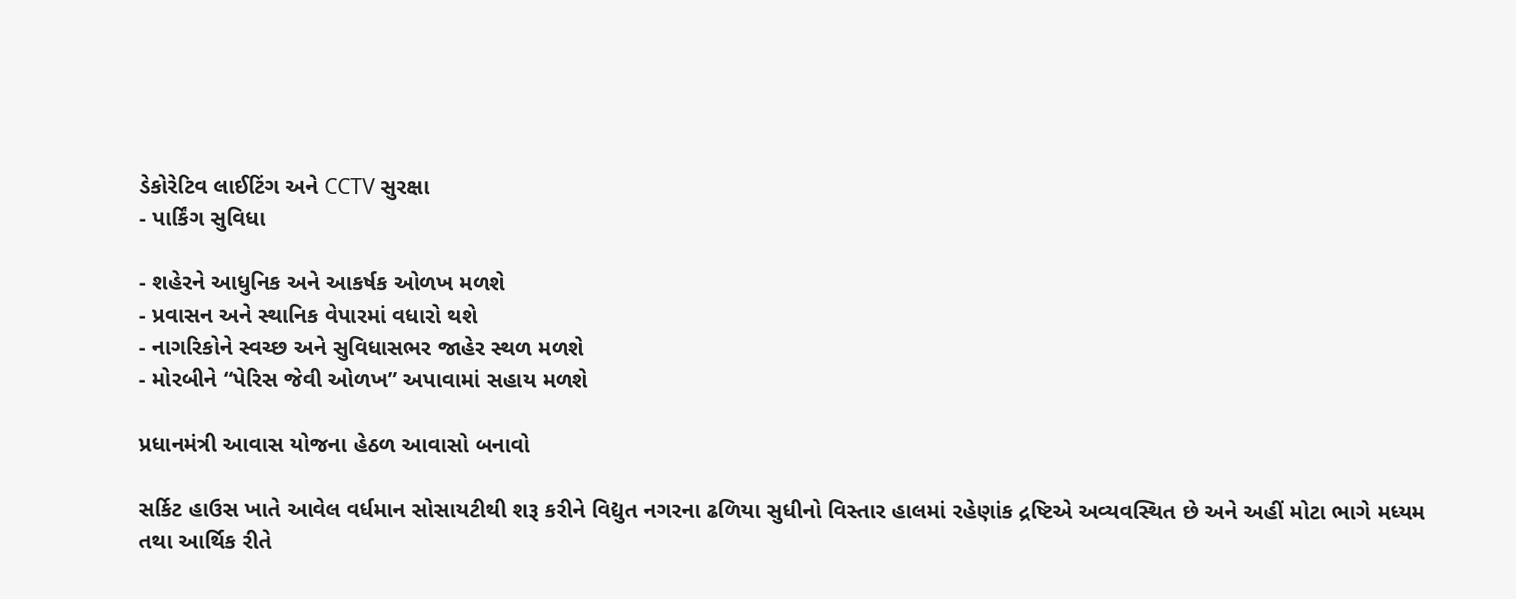ડેકોરેટિવ લાઈટિંગ અને CCTV સુરક્ષા
- પાર્કિંગ સુવિધા

- શહેરને આધુનિક અને આકર્ષક ઓળખ મળશે
- પ્રવાસન અને સ્થાનિક વેપારમાં વધારો થશે
- નાગરિકોને સ્વચ્છ અને સુવિધાસભર જાહેર સ્થળ મળશે
- મોરબીને “પેરિસ જેવી ઓળખ” અપાવામાં સહાય મળશે

પ્રધાનમંત્રી આવાસ યોજના હેઠળ આવાસો બનાવો

સર્કિટ હાઉસ ખાતે આવેલ વર્ધમાન સોસાયટીથી શરૂ કરીને વિદ્યુત નગરના ઢળિયા સુધીનો વિસ્તાર હાલમાં રહેણાંક દ્રષ્ટિએ અવ્યવસ્થિત છે અને અહીં મોટા ભાગે મધ્યમ તથા આર્થિક રીતે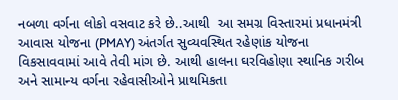નબળા વર્ગના લોકો વસવાટ કરે છે..આથી  આ સમગ્ર વિસ્તારમાં પ્રધાનમંત્રી આવાસ યોજના (PMAY) અંતર્ગત સુવ્યવસ્થિત રહેણાંક યોજના વિકસાવવામાં આવે તેવી માંગ છે. આથી હાલના ઘરવિહોણા સ્થાનિક ગરીબ અને સામાન્ય વર્ગના રહેવાસીઓને પ્રાથમિકતા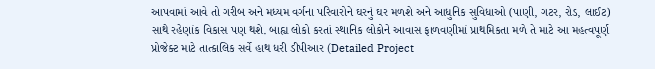આપવામાં આવે તો ગરીબ અને મધ્યમ વર્ગના પરિવારોને ઘરનું ઘર મળશે અને આધુનિક સુવિધાઓ (પાણી, ગટર, રોડ, લાઈટ) સાથે રહેણાંક વિકાસ પણ થશે. બાહ્ય લોકો કરતાં સ્થાનિક લોકોને આવાસ ફાળવણીમાં પ્રાથમિકતા મળે તે માટે આ મહત્વપૂર્ણ પ્રોજેક્ટ માટે તાત્કાલિક સર્વે હાથ ધરી ડીપીઆર (Detailed Project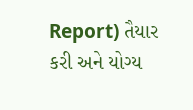Report) તૈયાર કરી અને યોગ્ય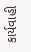કાર્યવાહી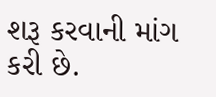શરૂ કરવાની માંગ કરી છે.